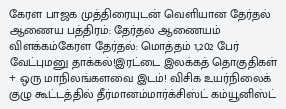கேரள பாஜக முத்திரையுடன் வெளியான தேர்தல் ஆணைய பத்திரம்: தேர்தல் ஆணையம் விளக்கம்கேரள தேர்தல்: மொத்தம் 1,202 பேர் வேட்புமனு தாக்கல்!இரட்டை இலக்கத் தொகுதிகள் + ஒரு மாநிலங்களவை இடம்! விசிக உயர்நிலைக் குழு கூட்டத்தில் தீர்மானம்மார்க்சிஸ்ட் கம்யூனிஸ்ட்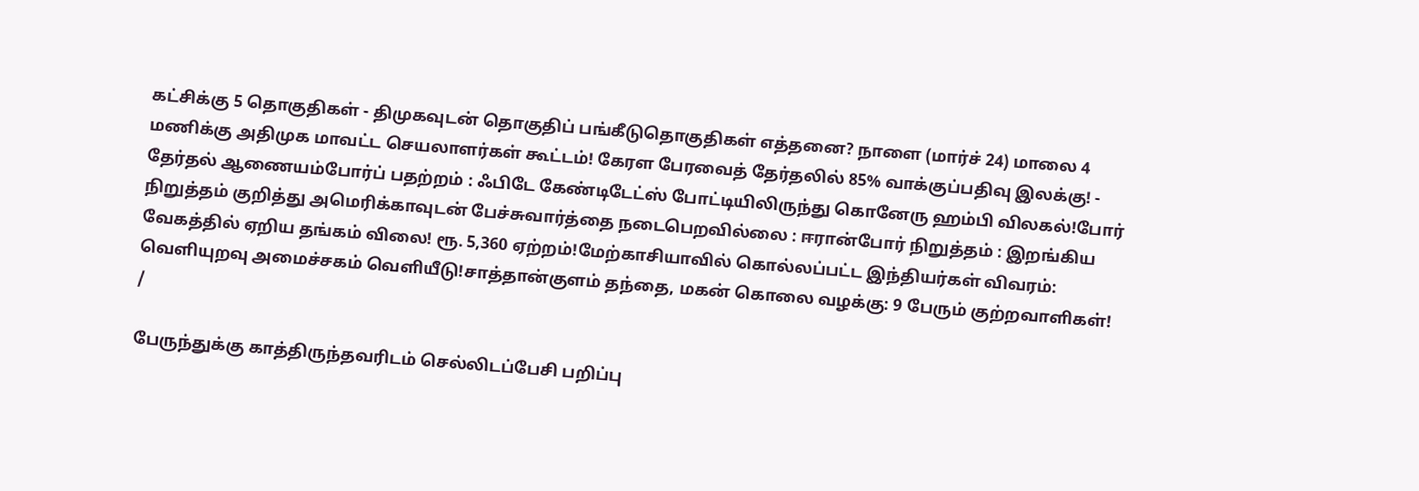கட்சிக்கு 5 தொகுதிகள் - திமுகவுடன் தொகுதிப் பங்கீடுதொகுதிகள் எத்தனை? நாளை (மார்ச் 24) மாலை 4 மணிக்கு அதிமுக மாவட்ட செயலாளர்கள் கூட்டம்! கேரள பேரவைத் தேர்தலில் 85% வாக்குப்பதிவு இலக்கு! - தேர்தல் ஆணையம்போர்ப் பதற்றம் : ஃபிடே கேண்டிடேட்ஸ் போட்டியிலிருந்து கொனேரு ஹம்பி விலகல்!போர் நிறுத்தம் குறித்து அமெரிக்காவுடன் பேச்சுவார்த்தை நடைபெறவில்லை : ஈரான்போர் நிறுத்தம் : இறங்கிய வேகத்தில் ஏறிய தங்கம் விலை! ரூ. 5,360 ஏற்றம்!மேற்காசியாவில் கொல்லப்பட்ட இந்தியர்கள் விவரம்: வெளியுறவு அமைச்சகம் வெளியீடு!சாத்தான்குளம் தந்தை, மகன் கொலை வழக்கு: 9 பேரும் குற்றவாளிகள்!
/

பேருந்துக்கு காத்திருந்தவரிடம் செல்லிடப்பேசி பறிப்பு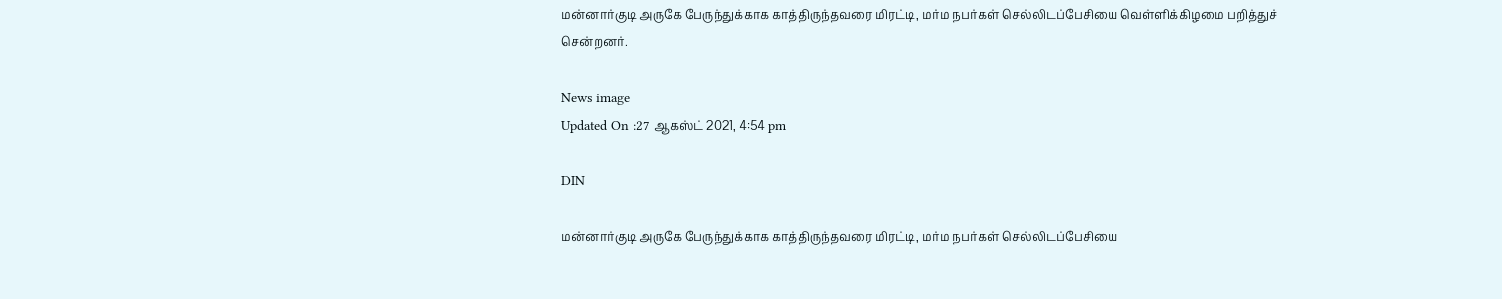மன்னார்குடி அருகே பேருந்துக்காக காத்திருந்தவரை மிரட்டி, மர்ம நபர்கள் செல்லிடப்பேசியை வெள்ளிக்கிழமை பறித்துச் சென்றனர்.

News image
Updated On :27 ஆகஸ்ட் 2021, 4:54 pm

DIN

மன்னார்குடி அருகே பேருந்துக்காக காத்திருந்தவரை மிரட்டி, மர்ம நபர்கள் செல்லிடப்பேசியை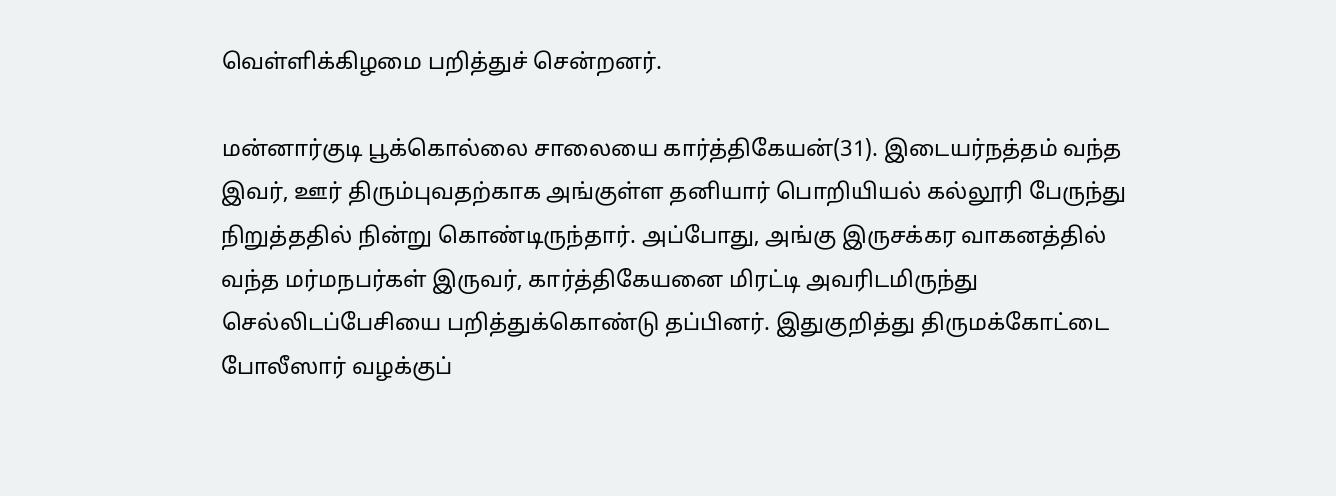வெள்ளிக்கிழமை பறித்துச் சென்றனர்.

மன்னார்குடி பூக்கொல்லை சாலையை கார்த்திகேயன்(31). இடையர்நத்தம் வந்த இவர், ஊர் திரும்புவதற்காக அங்குள்ள தனியார் பொறியியல் கல்லூரி பேருந்து நிறுத்ததில் நின்று கொண்டிருந்தார். அப்போது, அங்கு இருசக்கர வாகனத்தில் வந்த மர்மநபர்கள் இருவர், கார்த்திகேயனை மிரட்டி அவரிடமிருந்து செல்லிடப்பேசியை பறித்துக்கொண்டு தப்பினர். இதுகுறித்து திருமக்கோட்டை போலீஸார் வழக்குப்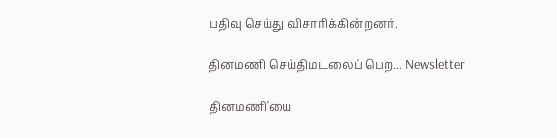பதிவு செய்து விசாரிக்கின்றனர்.

தினமணி செய்திமடலைப் பெற... Newsletter

தினமணி'யை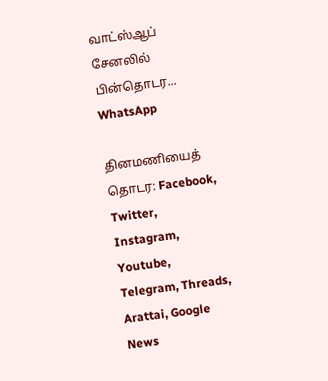வாட்ஸ்ஆப் சேனலில் பின்தொடர... WhatsApp

தினமணியைத் தொடர: Facebook, Twitter, Instagram, Youtube, Telegram, Threads, Arattai, Google News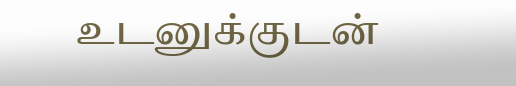உடனுக்குடன்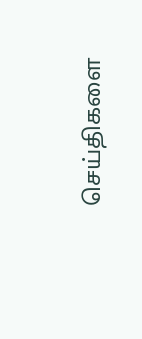செய்திகளை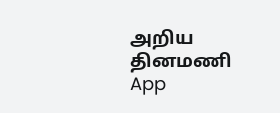அறிய தினமணி App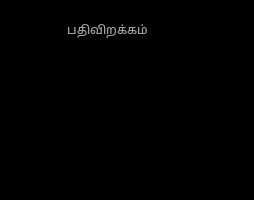பதிவிறக்கம்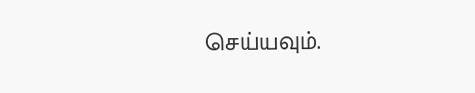செய்யவும்.